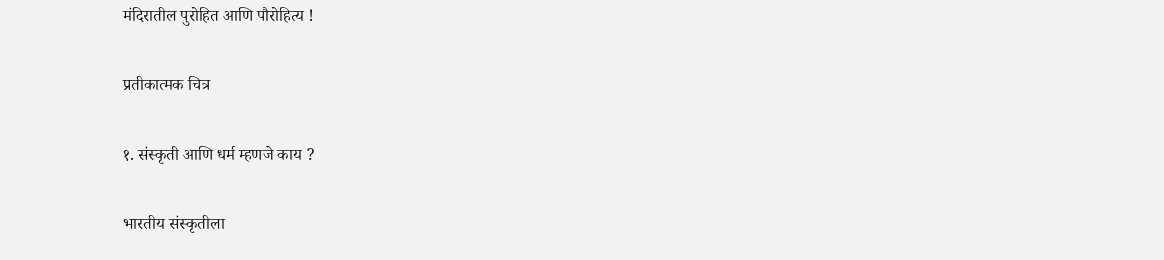मंदिरातील पुरोहित आणि पौरोहित्य !

प्रतीकात्मक चित्र

१. संस्कृती आणि धर्म म्हणजे काय ?

भारतीय संस्कृतीला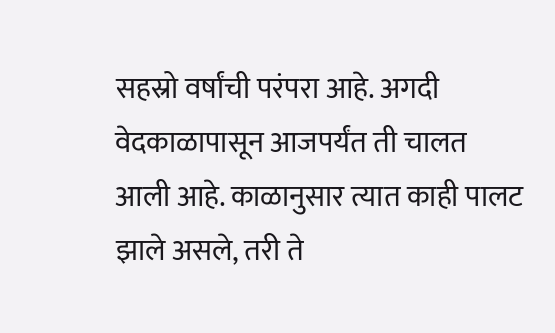सहस्रो वर्षांची परंपरा आहे. अगदी वेदकाळापासून आजपर्यंत ती चालत आली आहे. काळानुसार त्यात काही पालट झाले असले, तरी ते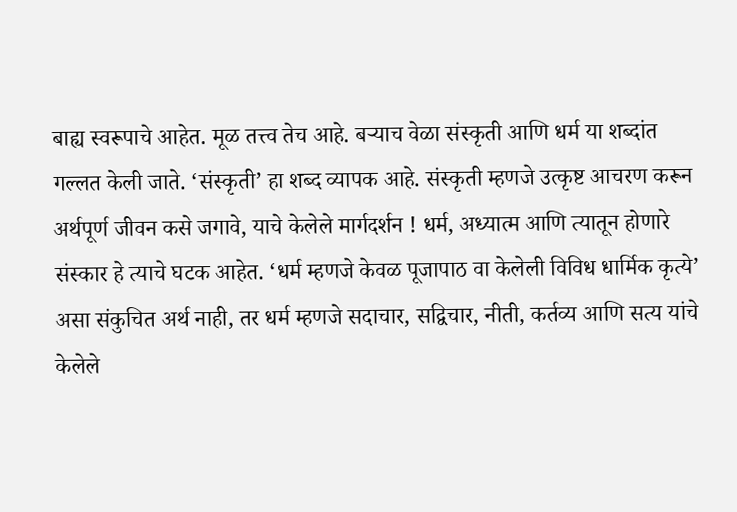बाह्य स्वरूपाचे आहेत. मूळ तत्त्व तेच आहे. बर्‍याच वेळा संस्कृती आणि धर्म या शब्दांत गल्लत केली जाते. ‘संस्कृती’ हा शब्द व्यापक आहे. संस्कृती म्हणजे उत्कृष्ट आचरण करून अर्थपूर्ण जीवन कसे जगावे, याचे केलेले मार्गदर्शन ! धर्म, अध्यात्म आणि त्यातून होणारे संस्कार हे त्याचे घटक आहेत. ‘धर्म म्हणजे केवळ पूजापाठ वा केलेली विविध धार्मिक कृत्ये’ असा संकुचित अर्थ नाही, तर धर्म म्हणजे सदाचार, सद्विचार, नीती, कर्तव्य आणि सत्य यांचे केलेले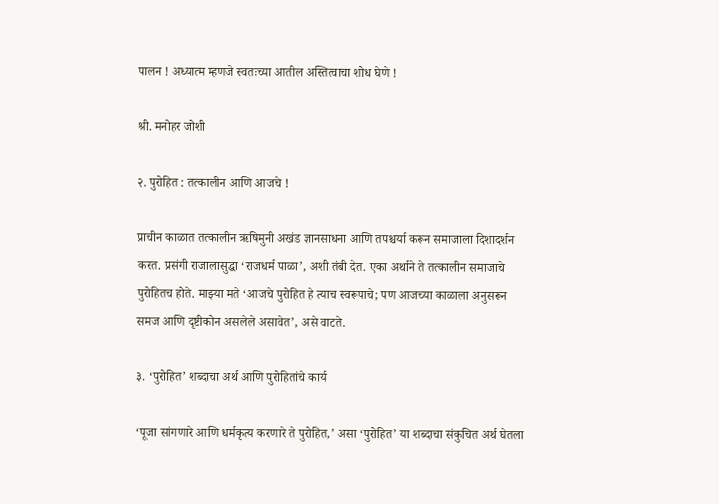पालन ! अध्यात्म म्हणजे स्वतःच्या आतील अस्तित्वाचा शोध घेणे !

श्री. मनोहर जोशी

२. पुरोहित : तत्कालीन आणि आजचे !

प्राचीन काळात तत्कालीन ऋषिमुनी अखंड ज्ञानसाधना आणि तपश्चर्या करून समाजाला दिशादर्शन करत. प्रसंगी राजालासुद्धा ‘राजधर्म पाळा’, अशी तंबी देत. एका अर्थाने ते तत्कालीन समाजाचे पुरोहितच होते. माझ्या मते ‘आजचे पुरोहित हे त्याच स्वरूपाचे; पण आजच्या काळाला अनुसरून समज आणि दृष्टीकोन असलेले असावेत’, असे वाटते.

३. ‘पुरोहित’ शब्दाचा अर्थ आणि पुरोहितांचे कार्य

‘पूजा सांगणारे आणि धर्मकृत्य करणारे ते पुरोहित,’ असा ‘पुरोहित’ या शब्दाचा संकुचित अर्थ घेतला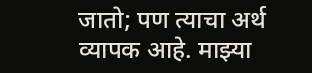जातो; पण त्याचा अर्थ व्यापक आहे. माझ्या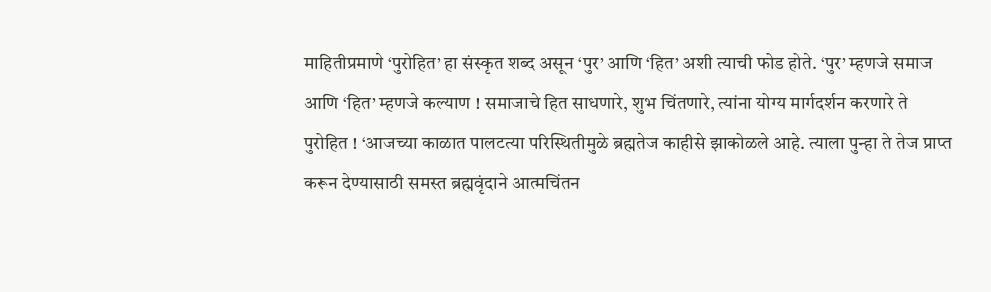माहितीप्रमाणे ‘पुरोहित’ हा संस्कृत शब्द असून ‘पुर’ आणि ‘हित’ अशी त्याची फोड होते. ‘पुर’ म्हणजे समाज आणि ‘हित’ म्हणजे कल्याण ! समाजाचे हित साधणारे, शुभ चिंतणारे, त्यांना योग्य मार्गदर्शन करणारे ते पुरोहित ! ‘आजच्या काळात पालटत्या परिस्थितीमुळे ब्रह्मतेज काहीसे झाकोळले आहे. त्याला पुन्हा ते तेज प्राप्त करून देण्यासाठी समस्त ब्रह्मवृंदाने आत्मचिंतन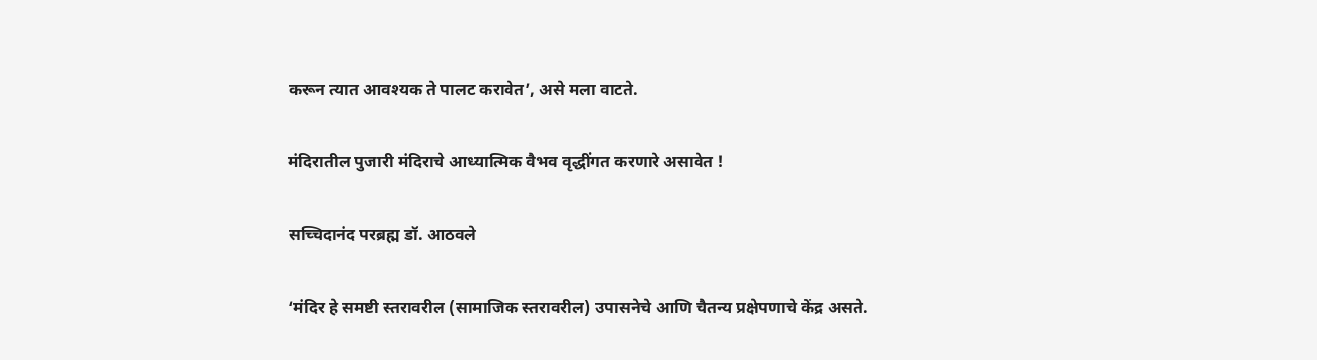करून त्यात आवश्यक ते पालट करावेत’, असे मला वाटते.

मंदिरातील पुजारी मंदिराचे आध्यात्मिक वैभव वृद्धींगत करणारे असावेत !

सच्चिदानंद परब्रह्म डॉ. आठवले

‘मंदिर हे समष्टी स्तरावरील (सामाजिक स्तरावरील) उपासनेचे आणि चैतन्य प्रक्षेपणाचे केंद्र असते.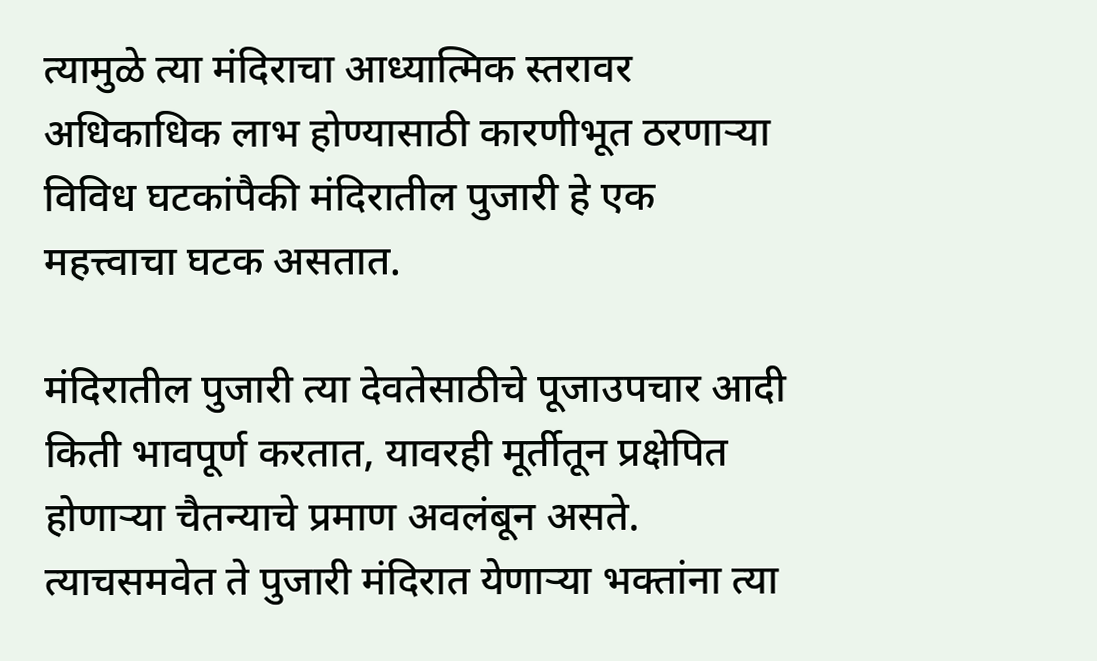त्यामुळे त्या मंदिराचा आध्यात्मिक स्तरावर अधिकाधिक लाभ होण्यासाठी कारणीभूत ठरणार्‍या विविध घटकांपैकी मंदिरातील पुजारी हे एक महत्त्वाचा घटक असतात.

मंदिरातील पुजारी त्या देवतेसाठीचे पूजाउपचार आदी किती भावपूर्ण करतात, यावरही मूर्तीतून प्रक्षेपित होणार्‍या चैतन्याचे प्रमाण अवलंबून असते. त्याचसमवेत ते पुजारी मंदिरात येणार्‍या भक्तांना त्या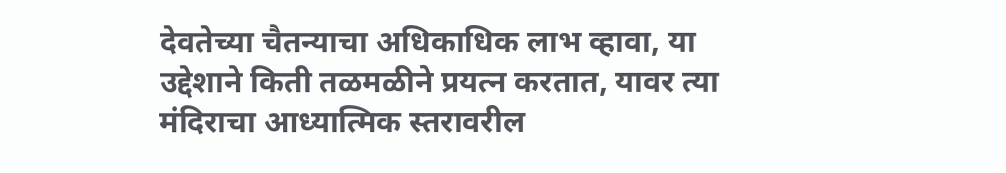देवतेच्या चैतन्याचा अधिकाधिक लाभ व्हावा, या उद्देशाने किती तळमळीने प्रयत्न करतात, यावर त्या मंदिराचा आध्यात्मिक स्तरावरील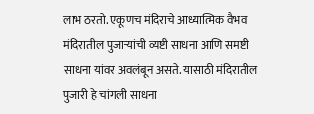लाभ ठरतो. एकूणच मंदिराचे आध्यात्मिक वैभव मंदिरातील पुजार्‍यांची व्यष्टी साधना आणि समष्टी साधना यांवर अवलंबून असते. यासाठी मंदिरातील पुजारी हे चांगली साधना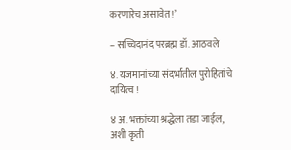करणारेच असावेत !’

– सच्चिदानंद परब्रह्म डॉ. आठवले

४. यजमानांच्या संदर्भातील पुरोहितांचे दायित्व !

४ अ. भक्तांच्या श्रद्धेला तडा जाईल, अशी कृती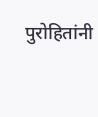पुरोहितांनी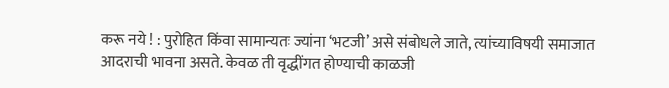करू नये ! : पुरोहित किंवा सामान्यतः ज्यांना ‘भटजी’ असे संबोधले जाते, त्यांच्याविषयी समाजात आदराची भावना असते. केवळ ती वृद्धींगत होण्याची काळजी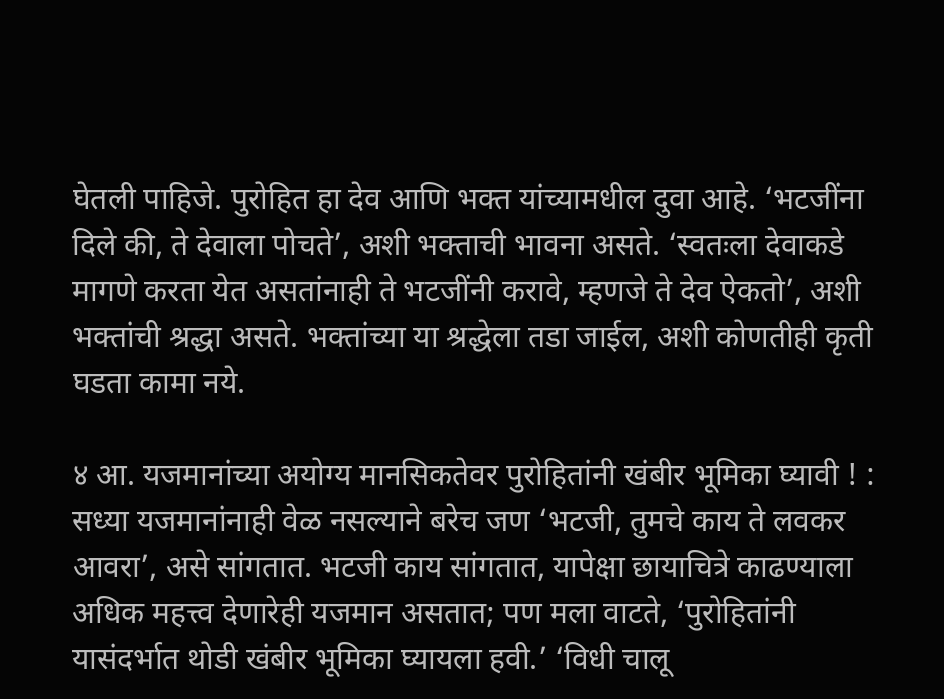घेतली पाहिजे. पुरोहित हा देव आणि भक्त यांच्यामधील दुवा आहे. ‘भटजींना दिले की, ते देवाला पोचते’, अशी भक्ताची भावना असते. ‘स्वतःला देवाकडे मागणे करता येत असतांनाही ते भटजींनी करावे, म्हणजे ते देव ऐकतो’, अशी भक्तांची श्रद्धा असते. भक्तांच्या या श्रद्धेला तडा जाईल, अशी कोणतीही कृती घडता कामा नये.

४ आ. यजमानांच्या अयोग्य मानसिकतेवर पुरोहितांनी खंबीर भूमिका घ्यावी ! : सध्या यजमानांनाही वेळ नसल्याने बरेच जण ‘भटजी, तुमचे काय ते लवकर आवरा’, असे सांगतात. भटजी काय सांगतात, यापेक्षा छायाचित्रे काढण्याला अधिक महत्त्व देणारेही यजमान असतात; पण मला वाटते, ‘पुरोहितांनी यासंदर्भात थोडी खंबीर भूमिका घ्यायला हवी.’ ‘विधी चालू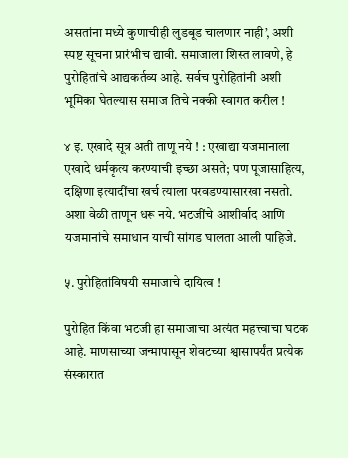असतांना मध्ये कुणाचीही लुडबूड चालणार नाही’, अशी स्पष्ट सूचना प्रारंभीच द्यावी. समाजाला शिस्त लावणे, हे पुरोहितांचे आद्यकर्तव्य आहे. सर्वच पुरोहितांनी अशी भूमिका घेतल्यास समाज तिचे नक्की स्वागत करील !

४ इ. एखादे सूत्र अती ताणू नये ! : एखाद्या यजमानाला एखादे धर्मकृत्य करण्याची इच्छा असते; पण पूजासाहित्य, दक्षिणा इत्यादींचा खर्च त्याला परवडण्यासारखा नसतो. अशा वेळी ताणून धरू नये. भटजींचे आशीर्वाद आणि यजमानांचे समाधान याची सांगड घालता आली पाहिजे.

५. पुरोहितांविषयी समाजाचे दायित्व !

पुरोहित किंवा भटजी हा समाजाचा अत्यंत महत्त्वाचा घटक आहे. माणसाच्या जन्मापासून शेवटच्या श्वासापर्यंत प्रत्येक संस्कारात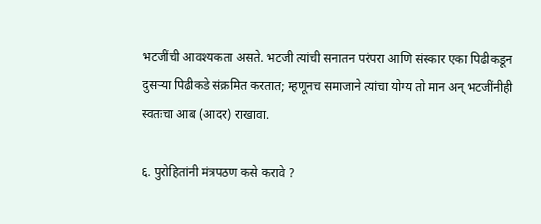भटजींची आवश्यकता असते. भटजी त्यांची सनातन परंपरा आणि संस्कार एका पिढीकडून दुसर्‍या पिढीकडे संक्रमित करतात; म्हणूनच समाजाने त्यांचा योग्य तो मान अन् भटजींनीही स्वतःचा आब (आदर) राखावा.

६. पुरोहितांनी मंत्रपठण कसे करावे ?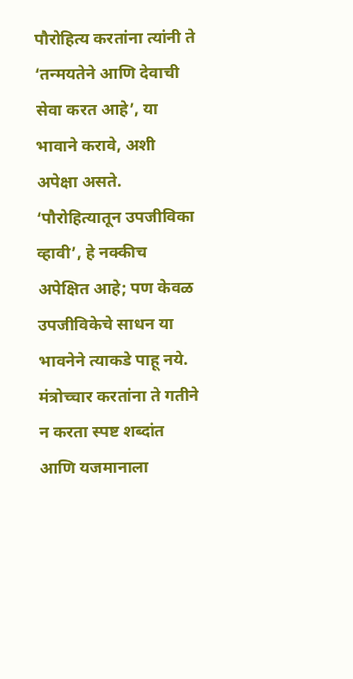पौरोहित्य करतांना त्यांनी ते ‘तन्मयतेने आणि देवाची सेवा करत आहे’, या भावाने करावे, अशी अपेक्षा असते. ‘पौरोहित्यातून उपजीविका व्हावी’, हे नक्कीच अपेक्षित आहे; पण केवळ उपजीविकेचे साधन या भावनेने त्याकडे पाहू नये. मंत्रोच्चार करतांना ते गतीने न करता स्पष्ट शब्दांत आणि यजमानाला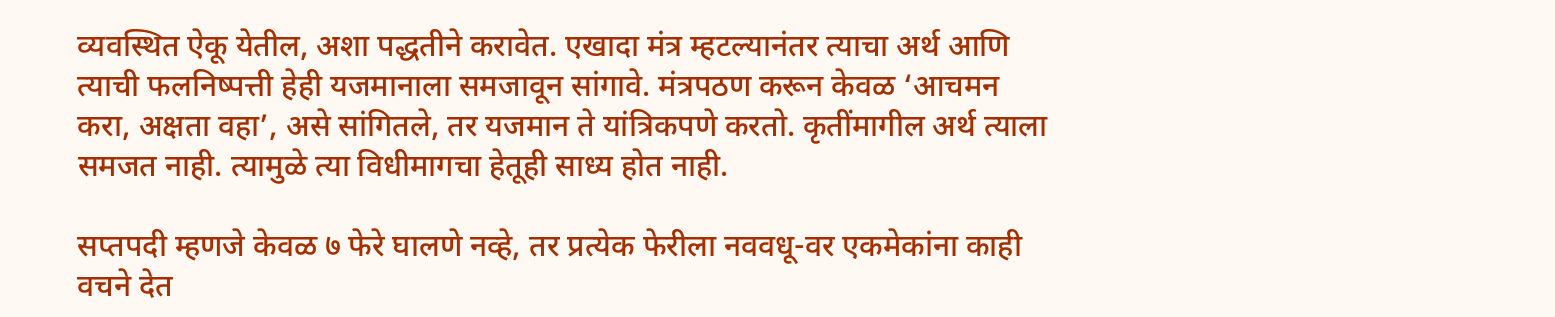व्यवस्थित ऐकू येतील, अशा पद्धतीने करावेत. एखादा मंत्र म्हटल्यानंतर त्याचा अर्थ आणि त्याची फलनिष्पत्ती हेही यजमानाला समजावून सांगावे. मंत्रपठण करून केवळ ‘आचमन करा, अक्षता वहा’, असे सांगितले, तर यजमान ते यांत्रिकपणे करतो. कृतींमागील अर्थ त्याला समजत नाही. त्यामुळे त्या विधीमागचा हेतूही साध्य होत नाही.

सप्तपदी म्हणजे केवळ ७ फेरे घालणे नव्हे, तर प्रत्येक फेरीला नववधू-वर एकमेकांना काही वचने देत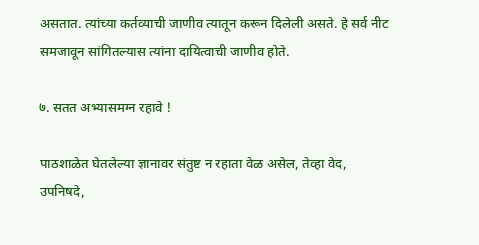असतात. त्यांच्या कर्तव्याची जाणीव त्यातून करून दिलेली असते. हे सर्व नीट समजावून सांगितल्यास त्यांना दायित्वाची जाणीव होते.

७. सतत अभ्यासमग्न रहावे !

पाठशाळेत घेतलेल्या ज्ञानावर संतुष्ट न रहाता वेळ असेल, तेव्हा वेद, उपनिषदे,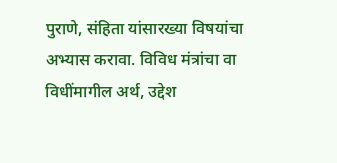पुराणे, संहिता यांसारख्या विषयांचा अभ्यास करावा. विविध मंत्रांचा वा विधींमागील अर्थ, उद्देश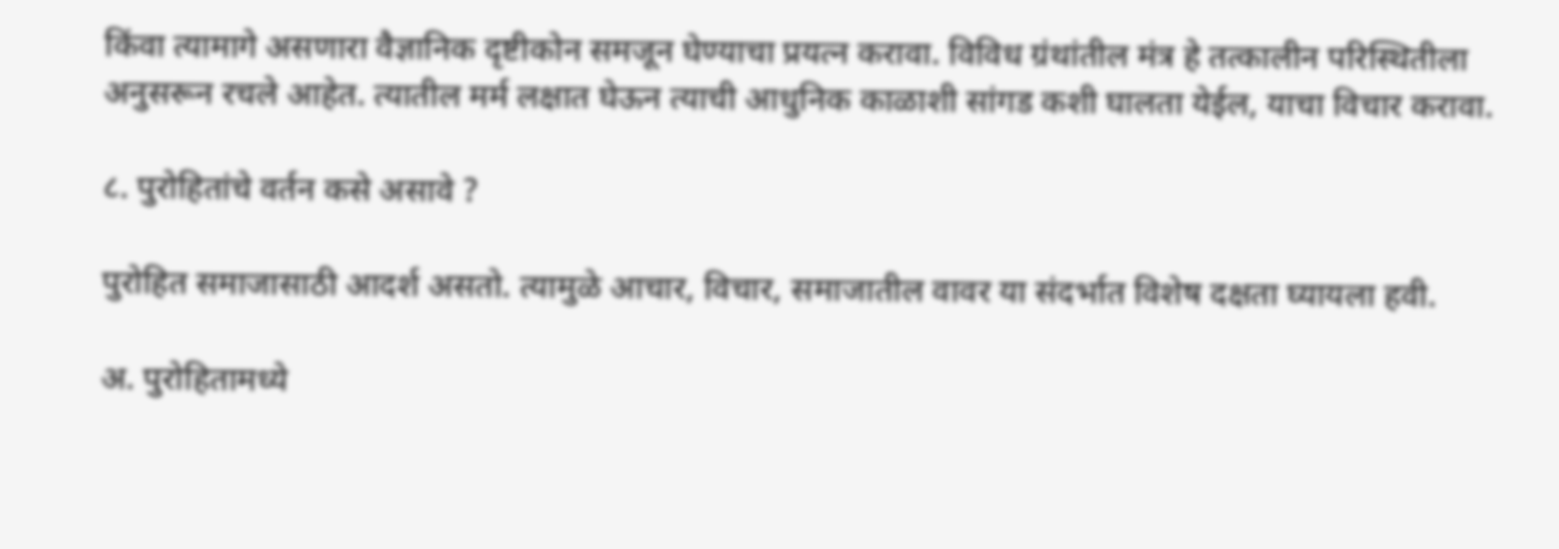किंवा त्यामागे असणारा वैज्ञानिक दृष्टीकोन समजून घेण्याचा प्रयत्न करावा. विविध ग्रंथांतील मंत्र हे तत्कालीन परिस्थितीला अनुसरून रचले आहेत. त्यातील मर्म लक्षात घेऊन त्याची आधुनिक काळाशी सांगड कशी घालता येईल, याचा विचार करावा.

८. पुरोहितांचे वर्तन कसे असावे ?

पुरोहित समाजासाठी आदर्श असतो. त्यामुळे आचार, विचार, समाजातील वावर या संदर्भात विशेष दक्षता घ्यायला हवी.

अ. पुरोहितामध्ये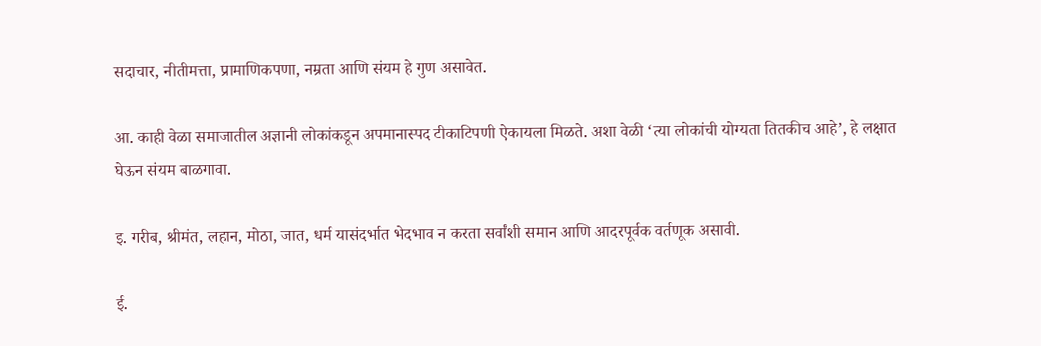सदाचार, नीतीमत्ता, प्रामाणिकपणा, नम्रता आणि संयम हे गुण असावेत.

आ. काही वेळा समाजातील अज्ञानी लोकांकडून अपमानास्पद टीकाटिपणी ऐकायला मिळते. अशा वेळी ‘त्या लोकांची योग्यता तितकीच आहे’, हे लक्षात घेऊन संयम बाळगावा.

इ. गरीब, श्रीमंत, लहान, मोठा, जात, धर्म यासंदर्भात भेदभाव न करता सर्वांशी समान आणि आदरपूर्वक वर्तणूक असावी.

ई.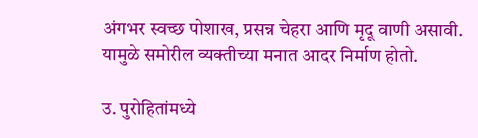अंगभर स्वच्छ पोशाख, प्रसन्न चेहरा आणि मृदू वाणी असावी. यामुळे समोरील व्यक्तीच्या मनात आदर निर्माण होतो.

उ. पुरोहितांमध्ये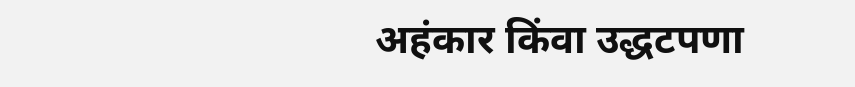अहंकार किंवा उद्धटपणा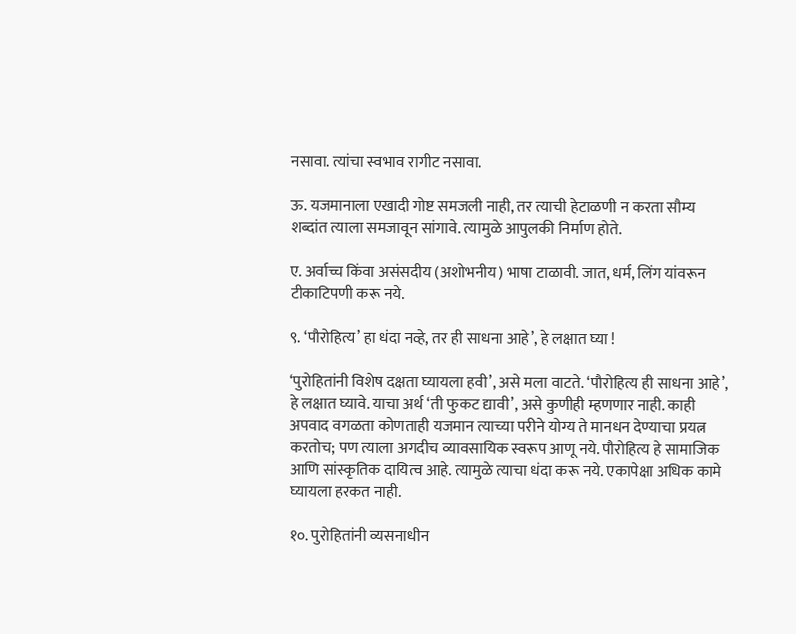नसावा. त्यांचा स्वभाव रागीट नसावा.

ऊ. यजमानाला एखादी गोष्ट समजली नाही, तर त्याची हेटाळणी न करता सौम्य शब्दांत त्याला समजावून सांगावे. त्यामुळे आपुलकी निर्माण होते.

ए. अर्वाच्च किंवा असंसदीय (अशोभनीय) भाषा टाळावी. जात, धर्म, लिंग यांवरून टीकाटिपणी करू नये.

९. ‘पौरोहित्य’ हा धंदा नव्हे, तर ही साधना आहे’, हे लक्षात घ्या !

‘पुरोहितांनी विशेष दक्षता घ्यायला हवी’, असे मला वाटते. ‘पौरोहित्य ही साधना आहे’, हे लक्षात घ्यावे. याचा अर्थ ‘ती फुकट द्यावी’, असे कुणीही म्हणणार नाही. काही अपवाद वगळता कोणताही यजमान त्याच्या परीने योग्य ते मानधन देण्याचा प्रयत्न करतोच; पण त्याला अगदीच व्यावसायिक स्वरूप आणू नये. पौरोहित्य हे सामाजिक आणि सांस्कृतिक दायित्व आहे. त्यामुळे त्याचा धंदा करू नये. एकापेक्षा अधिक कामे घ्यायला हरकत नाही.

१०. पुरोहितांनी व्यसनाधीन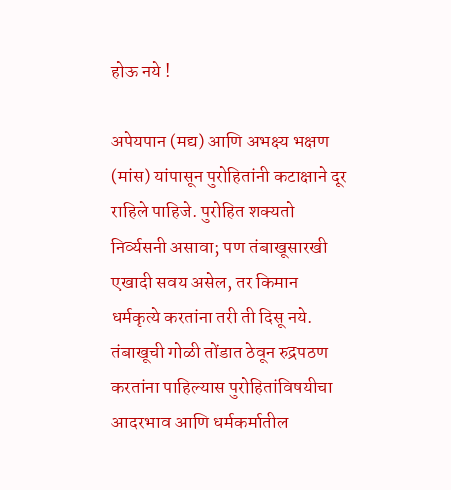होऊ नये !

अपेयपान (मद्य) आणि अभक्ष्य भक्षण (मांस) यांपासून पुरोहितांनी कटाक्षाने दूर राहिले पाहिजे. पुरोहित शक्यतो निर्व्यसनी असावा; पण तंबाखूसारखी एखादी सवय असेल, तर किमान धर्मकृत्ये करतांना तरी ती दिसू नये. तंबाखूची गोळी तोंडात ठेवून रुद्रपठण करतांना पाहिल्यास पुरोहितांविषयीचा आदरभाव आणि धर्मकर्मातील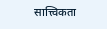सात्त्विकता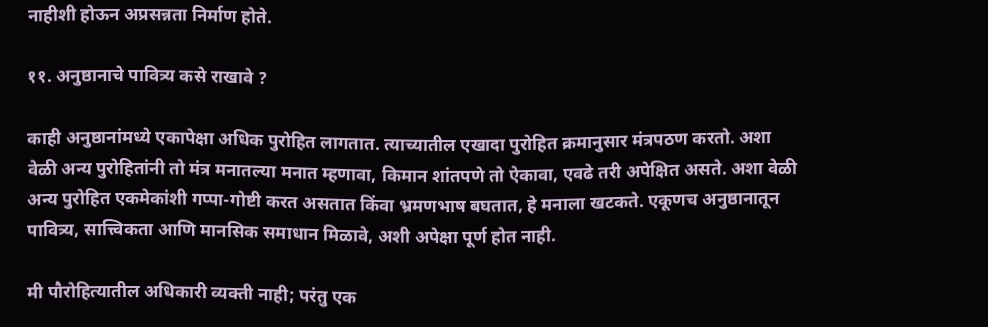नाहीशी होऊन अप्रसन्नता निर्माण होते.

११. अनुष्ठानाचे पावित्र्य कसे राखावे ?

काही अनुष्ठानांमध्ये एकापेक्षा अधिक पुरोहित लागतात. त्याच्यातील एखादा पुरोहित क्रमानुसार मंत्रपठण करतो. अशा वेळी अन्य पुरोहितांनी तो मंत्र मनातल्या मनात म्हणावा, किमान शांतपणे तो ऐकावा, एवढे तरी अपेक्षित असते. अशा वेळी अन्य पुरोहित एकमेकांशी गप्पा-गोष्टी करत असतात किंवा भ्रमणभाष बघतात, हे मनाला खटकते. एकूणच अनुष्ठानातून पावित्र्य, सात्त्विकता आणि मानसिक समाधान मिळावे, अशी अपेक्षा पूर्ण होत नाही.

मी पौरोहित्यातील अधिकारी व्यक्ती नाही; परंतु एक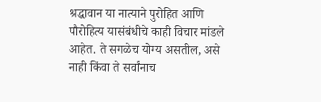श्रद्धावान या नात्याने पुरोहित आणि पौरोहित्य यासंबंधीचे काही विचार मांडले आहेत. ते सगळेच योग्य असतील, असे नाही किंवा ते सर्वांनाच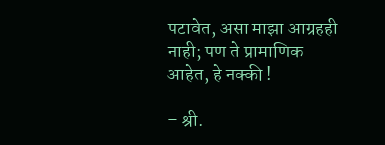पटावेत, असा माझा आग्रहही नाही; पण ते प्रामाणिक आहेत, हे नक्की !

– श्री.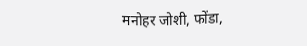मनोहर जोशी, फोंडा,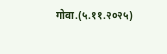गोवा.(५.११.२०२५)